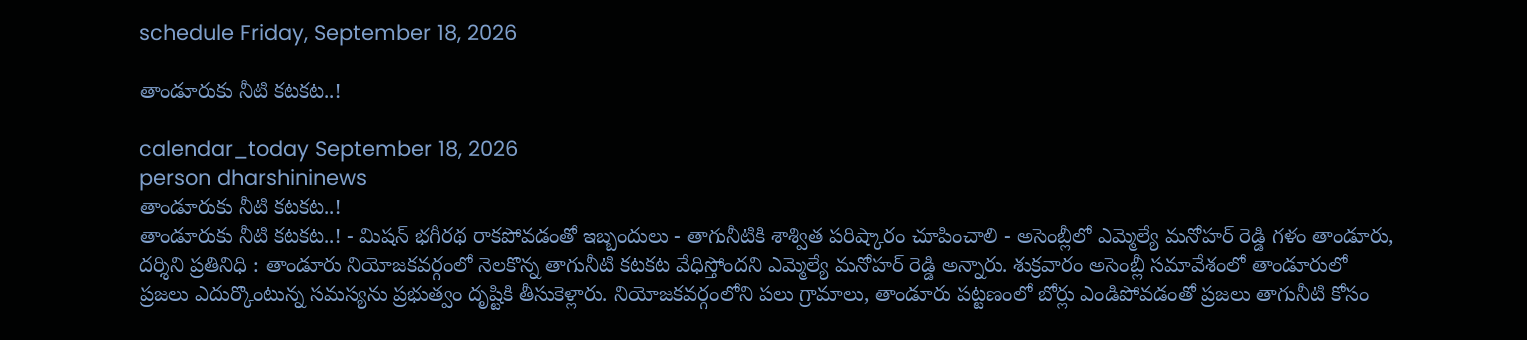schedule Friday, September 18, 2026

తాండూరుకు నీటి కటకట..!

calendar_today September 18, 2026
person dharshininews
తాండూరుకు నీటి కటకట..!
తాండూరుకు నీటి కటకట..! - మిషన్ భగీరథ రాకపోవడంతో ఇబ్బందులు - తాగునీటికి శాశ్విత పరిష్కారం చూపించాలి - అసెంబ్లీలో ఎమ్మెల్యే మనోహర్ రెడ్డి గళం తాండూరు, దర్శిని ప్రతినిధి : తాండూరు నియోజకవర్గంలో నెలకొన్న తాగునీటి కటకట వేధిస్తోందని ఎమ్మెల్యే మనోహర్ రెడ్డి అన్నారు. శుక్రవారం అసెంబ్లీ సమావేశంలో తాండూరులో ప్రజలు ఎదుర్కొంటున్న సమస్యను ప్రభుత్వం దృష్టికి తీసుకెళ్లారు. నియోజకవర్గంలోని పలు గ్రామాలు, తాండూరు పట్టణంలో బోర్లు ఎండిపోవడంతో ప్రజలు తాగునీటి కోసం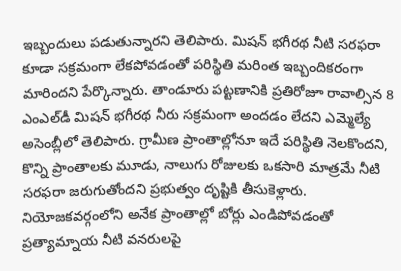ఇబ్బందులు పడుతున్నారని తెలిపారు. మిషన్‌ భగీరథ నీటి సరఫరా కూడా సక్రమంగా లేకపోవడంతో పరిస్థితి మరింత ఇబ్బందికరంగా మారిందని పేర్కొన్నారు. తాండూరు పట్టణానికి ప్రతిరోజూ రావాల్సిన 8 ఎంఎల్‌డీ మిషన్‌ భగీరథ నీరు సక్రమంగా అందడం లేదని ఎమ్మెల్యే అసెంబ్లీలో తెలిపారు. గ్రామీణ ప్రాంతాల్లోనూ ఇదే పరిస్థితి నెలకొందని, కొన్ని ప్రాంతాలకు మూడు, నాలుగు రోజులకు ఒకసారి మాత్రమే నీటి సరఫరా జరుగుతోందని ప్రభుత్వం దృష్టికి తీసుకెళ్లారు. నియోజకవర్గంలోని అనేక ప్రాంతాల్లో బోర్లు ఎండిపోవడంతో ప్రత్యామ్నాయ నీటి వనరులపై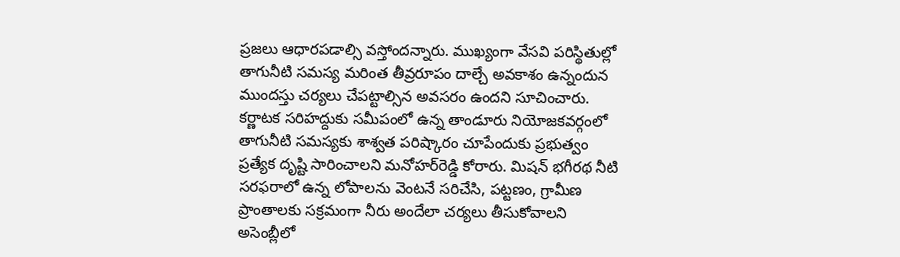ప్రజలు ఆధారపడాల్సి వస్తోందన్నారు. ముఖ్యంగా వేసవి పరిస్థితుల్లో తాగునీటి సమస్య మరింత తీవ్రరూపం దాల్చే అవకాశం ఉన్నందున ముందస్తు చర్యలు చేపట్టాల్సిన అవసరం ఉందని సూచించారు. కర్ణాటక సరిహద్దుకు సమీపంలో ఉన్న తాండూరు నియోజకవర్గంలో తాగునీటి సమస్యకు శాశ్వత పరిష్కారం చూపేందుకు ప్రభుత్వం ప్రత్యేక దృష్టి సారించాలని మనోహర్‌రెడ్డి కోరారు. మిషన్‌ భగీరథ నీటి సరఫరాలో ఉన్న లోపాలను వెంటనే సరిచేసి, పట్టణం, గ్రామీణ ప్రాంతాలకు సక్రమంగా నీరు అందేలా చర్యలు తీసుకోవాలని అసెంబ్లీలో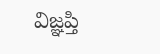విజ్ఞప్తి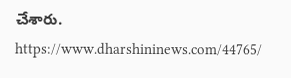చేశారు. https://www.dharshininews.com/44765/